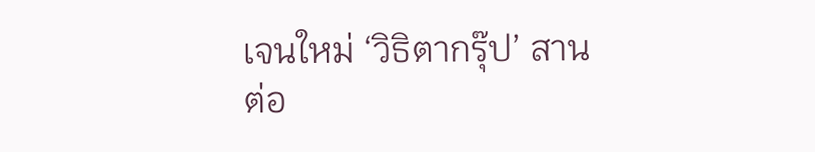เจนใหม่ ‘วิธิตากรุ๊ป’ สานต่อ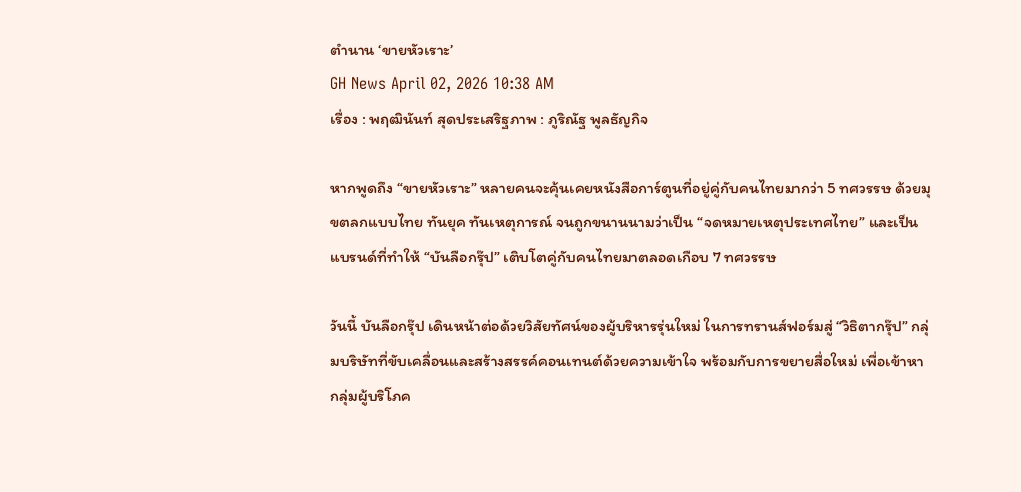ตำนาน ‘ขายหัวเราะ’
GH News April 02, 2026 10:38 AM
เรื่อง : พฤฒินันท์ สุดประเสริฐภาพ : ภูริณัฐ พูลธัญกิจ

หากพูดถึง “ขายหัวเราะ” หลายคนจะคุ้นเคยหนังสือการ์ตูนที่อยู่คู่กับคนไทยมากว่า 5 ทศวรรษ ด้วยมุขตลกแบบไทย ทันยุค ทันเหตุการณ์ จนถูกขนานนามว่าเป็น “จดหมายเหตุประเทศไทย” และเป็นแบรนด์ที่ทำให้ “บันลือกรุ๊ป” เติบโตคู่กับคนไทยมาตลอดเกือบ 7 ทศวรรษ

วันนี้ บันลือกรุ๊ป เดินหน้าต่อด้วยวิสัยทัศน์ของผู้บริหารรุ่นใหม่ ในการทรานส์ฟอร์มสู่ “วิธิตากรุ๊ป” กลุ่มบริษัทที่ขับเคลื่อนและสร้างสรรค์คอนเทนต์ด้วยความเข้าใจ พร้อมกับการขยายสื่อใหม่ เพื่อเข้าหากลุ่มผู้บริโภค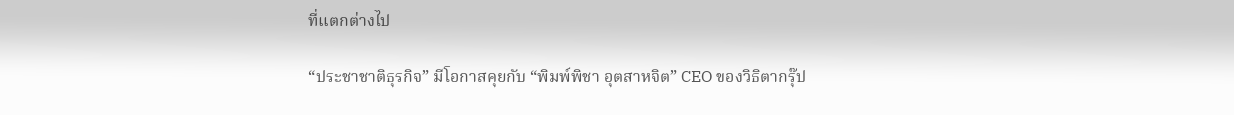ที่แตกต่างไป

“ประชาชาติธุรกิจ” มีโอกาสคุยกับ “พิมพ์พิชา อุตสาหจิต” CEO ของวิธิตากรุ๊ป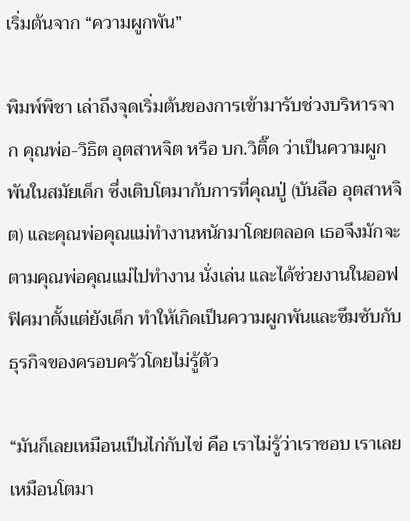เริ่มต้นจาก “ความผูกพัน”

พิมพ์พิชา เล่าถึงจุดเริ่มต้นของการเข้ามารับช่วงบริหารจาก คุณพ่อ-วิธิต อุตสาหจิต หรือ บก.วิติ๊ด ว่าเป็นความผูกพันในสมัยเด็ก ซึ่งเติบโตมากับการที่คุณปู่ (บันลือ อุตสาหจิต) และคุณพ่อคุณแม่ทำงานหนักมาโดยตลอด เธอจึงมักจะตามคุณพ่อคุณแม่ไปทำงาน นั่งเล่น และได้ช่วยงานในออฟฟิศมาตั้งแต่ยังเด็ก ทำให้เกิดเป็นความผูกพันและซึมซับกับธุรกิจของครอบครัวโดยไม่รู้ตัว

“มันก็เลยเหมือนเป็นไก่กับไข่ คือ เราไม่รู้ว่าเราชอบ เราเลยเหมือนโตมา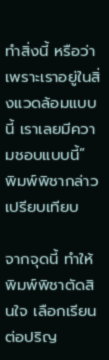ทําสิ่งนี้ หรือว่าเพราะเราอยู่ในสิ่งแวดล้อมแบบนี้ เราเลยมีความชอบแบบนี้” พิมพ์พิชากล่าวเปรียบเทียบ

จากจุดนี้ ทำให้พิมพ์พิชาตัดสินใจ เลือกเรียนต่อปริญ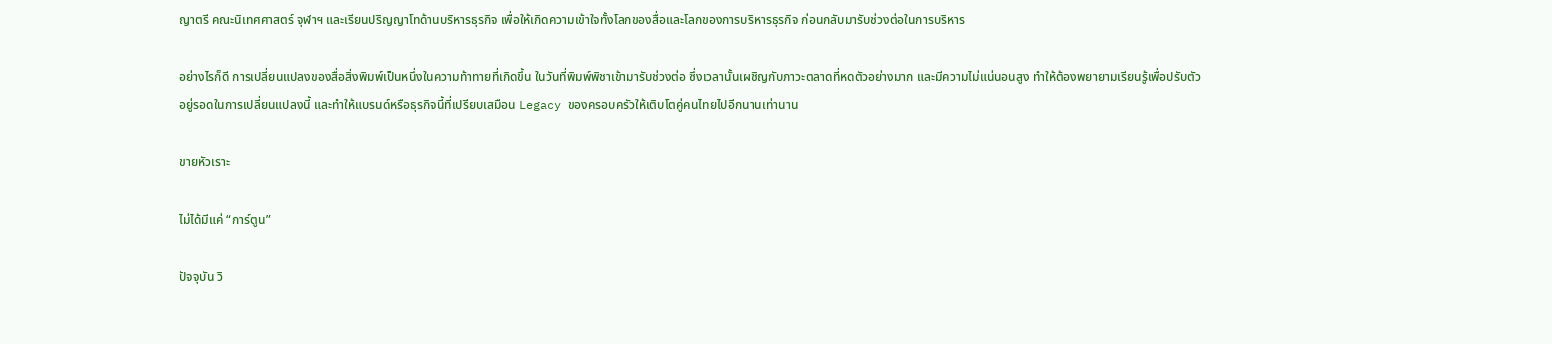ญาตรี คณะนิเทศศาสตร์ จุฬาฯ และเรียนปริญญาโทด้านบริหารธุรกิจ เพื่อให้เกิดความเข้าใจทั้งโลกของสื่อและโลกของการบริหารธุรกิจ ก่อนกลับมารับช่วงต่อในการบริหาร

อย่างไรก็ดี การเปลี่ยนแปลงของสื่อสิ่งพิมพ์เป็นหนึ่งในความท้าทายที่เกิดขึ้น ในวันที่พิมพ์พิชาเข้ามารับช่วงต่อ ซึ่งเวลานั้นเผชิญกับภาวะตลาดที่หดตัวอย่างมาก และมีความไม่แน่นอนสูง ทำให้ต้องพยายามเรียนรู้เพื่อปรับตัว อยู่รอดในการเปลี่ยนแปลงนี้ และทำให้แบรนด์หรือธุรกิจนี้ที่เปรียบเสมือน Legacy ของครอบครัวให้เติบโตคู่คนไทยไปอีกนานเท่านาน

ขายหัวเราะ

ไม่ได้มีแค่ “การ์ตูน”

ปัจจุบัน วิ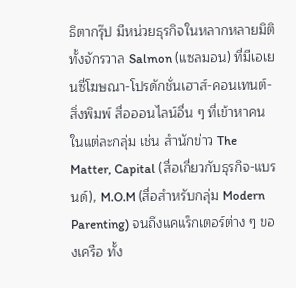ธิตากรุ๊ป มีหน่วยธุรกิจในหลากหลายมิติ ทั้งจักรวาล Salmon (แซลมอน) ที่มีเอเยนซี่โฆษณา-โปรดักชั่นเฮาส์-คอนเทนต์-สิ่งพิมพ์ สื่อออนไลน์อื่น ๆ ที่เข้าหาคนในแต่ละกลุ่ม เช่น สำนักข่าว The Matter, Capital (สื่อเกี่ยวกับธุรกิจ-แบรนด์), M.O.M (สื่อสำหรับกลุ่ม Modern Parenting) จนถึงแคแร็กเตอร์ต่าง ๆ ของเครือ ทั้ง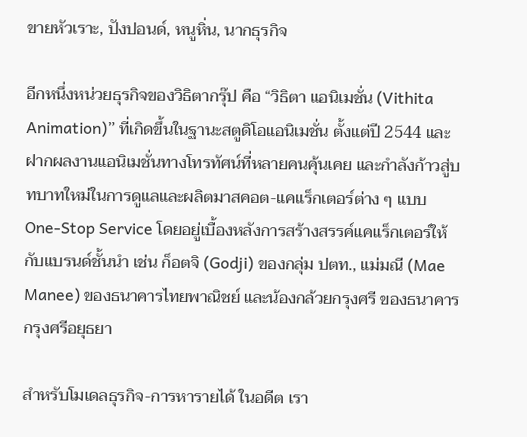ขายหัวเราะ, ปังปอนด์, หนูหิ่น, นากธุรกิจ

อีกหนึ่งหน่วยธุรกิจของวิธิตากรุ๊ป คือ “วิธิตา แอนิเมชั่น (Vithita Animation)” ที่เกิดขึ้นในฐานะสตูดิโอแอนิเมชั่น ตั้งแต่ปี 2544 และฝากผลงานแอนิเมชั่นทางโทรทัศน์ที่หลายคนคุ้นเคย และกำลังก้าวสู่บทบาทใหม่ในการดูแลและผลิตมาสคอต-แคแร็กเตอร์ต่าง ๆ แบบ One-Stop Service โดยอยู่เบื้องหลังการสร้างสรรค์แคแร็กเตอร์ให้กับแบรนด์ชั้นนำ เช่น ก็อตจิ (Godji) ของกลุ่ม ปตท., แม่มณี (Mae Manee) ของธนาคารไทยพาณิชย์ และน้องกล้วยกรุงศรี ของธนาคารกรุงศรีอยุธยา

สำหรับโมเดลธุรกิจ-การหารายได้ ในอดีต เรา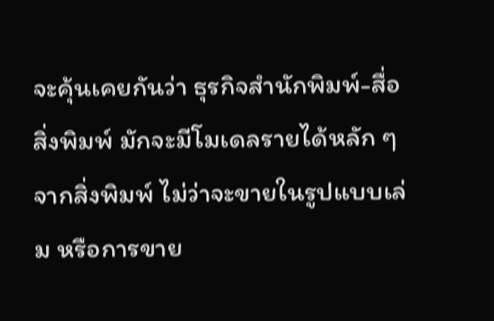จะคุ้นเคยกันว่า ธุรกิจสำนักพิมพ์-สื่อสิ่งพิมพ์ มักจะมีโมเดลรายได้หลัก ๆ จากสิ่งพิมพ์ ไม่ว่าจะขายในรูปแบบเล่ม หรือการขาย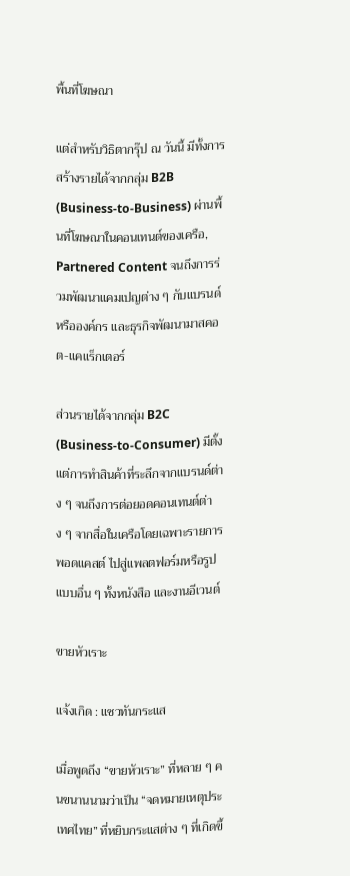พื้นที่โฆษณา

แต่สำหรับวิธิตากรุ๊ป ณ วันนี้ มีทั้งการสร้างรายได้จากกลุ่ม B2B (Business-to-Business) ผ่านพื้นที่โฆษณาในคอนเทนต์ของเครือ, Partnered Content จนถึงการร่วมพัฒนาแคมเปญต่าง ๆ กับแบรนด์หรือองค์กร และธุรกิจพัฒนามาสคอต-แคแร็กเตอร์

ส่วนรายได้จากกลุ่ม B2C (Business-to-Consumer) มีตั้งแต่การทำสินค้าที่ระลึกจากแบรนด์ต่าง ๆ จนถึงการต่อยอดคอนเทนต์ต่าง ๆ จากสื่อในเครือโดยเฉพาะรายการพอดแคสต์ ไปสู่แพลตฟอร์มหรือรูปแบบอื่น ๆ ทั้งหนังสือ และงานอีเวนต์

ขายหัวเราะ

แจ้งเกิด : แซวทันกระแส

เมื่อพูดถึง “ขายหัวเราะ” ที่หลาย ๆ คนขนานนามว่าเป็น “จดหมายเหตุประเทศไทย” ที่หยิบกระแสต่าง ๆ ที่เกิดขึ้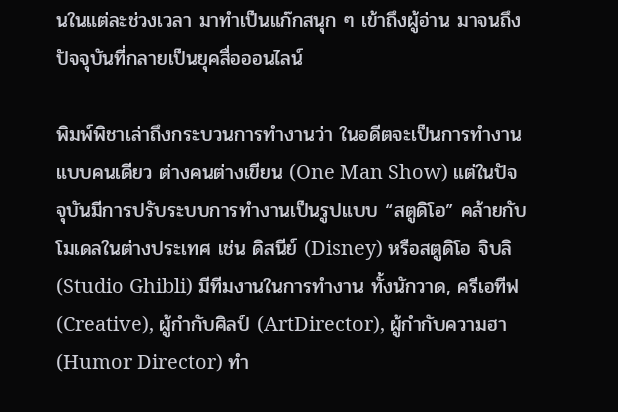นในแต่ละช่วงเวลา มาทำเป็นแก๊กสนุก ๆ เข้าถึงผู้อ่าน มาจนถึงปัจจุบันที่กลายเป็นยุคสื่อออนไลน์

พิมพ์พิชาเล่าถึงกระบวนการทำงานว่า ในอดีตจะเป็นการทำงานแบบคนเดียว ต่างคนต่างเขียน (One Man Show) แต่ในปัจจุบันมีการปรับระบบการทำงานเป็นรูปแบบ “สตูดิโอ” คล้ายกับโมเดลในต่างประเทศ เช่น ดิสนีย์ (Disney) หรือสตูดิโอ จิบลิ (Studio Ghibli) มีทีมงานในการทำงาน ทั้งนักวาด, ครีเอทีฟ (Creative), ผู้กำกับศิลป์ (ArtDirector), ผู้กำกับความฮา (Humor Director) ทำ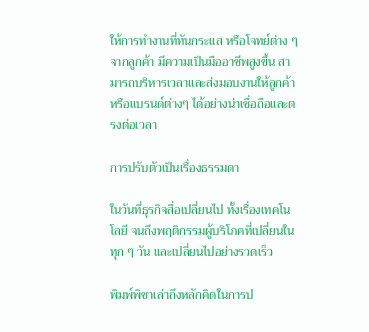ให้การทำงานที่ทันกระแส หรือโจทย์ต่าง ๆ จากลูกค้า มีความเป็นมืออาชีพสูงขึ้น สามารถบริหารเวลาและส่งมอบงานให้ลูกค้าหรือแบรนด์ต่างๆ ได้อย่างน่าเชื่อถือและตรงต่อเวลา

การปรับตัวเป็นเรื่องธรรมดา

ในวันที่ธุรกิจสื่อเปลี่ยนไป ทั้งเรื่องเทคโนโลยี จนถึงพฤติกรรมผู้บริโภคที่เปลี่ยนในทุก ๆ วัน และเปลี่ยนไปอย่างรวดเร็ว

พิมพ์พิชาเล่าถึงหลักคิดในการป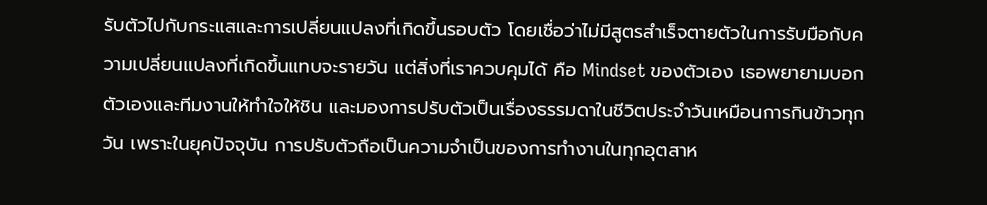รับตัวไปกับกระแสและการเปลี่ยนแปลงที่เกิดขึ้นรอบตัว โดยเชื่อว่าไม่มีสูตรสำเร็จตายตัวในการรับมือกับความเปลี่ยนแปลงที่เกิดขึ้นแทบจะรายวัน แต่สิ่งที่เราควบคุมได้ คือ Mindset ของตัวเอง เธอพยายามบอกตัวเองและทีมงานให้ทำใจให้ชิน และมองการปรับตัวเป็นเรื่องธรรมดาในชีวิตประจำวันเหมือนการกินข้าวทุกวัน เพราะในยุคปัจจุบัน การปรับตัวถือเป็นความจำเป็นของการทำงานในทุกอุตสาห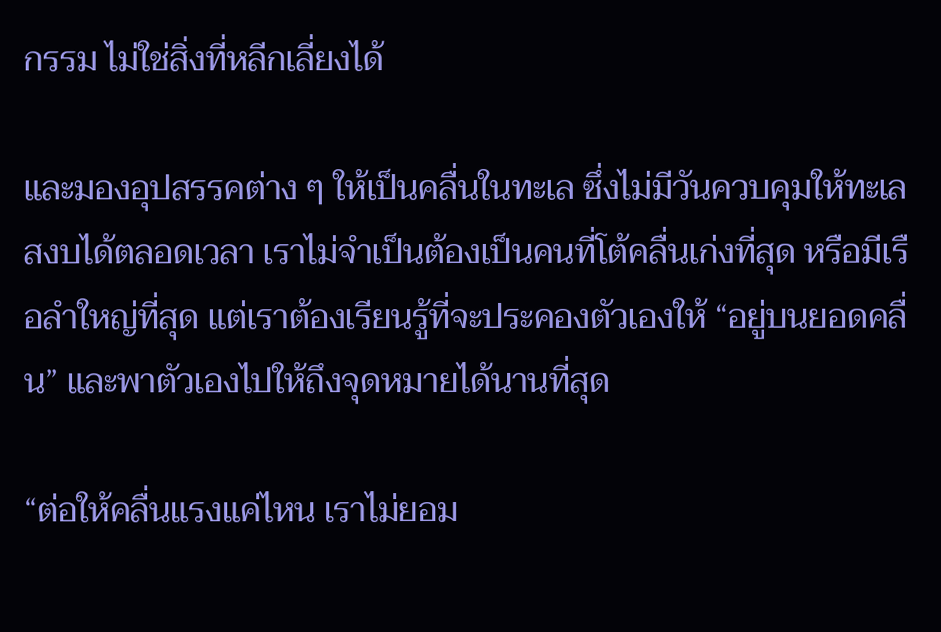กรรม ไม่ใช่สิ่งที่หลีกเลี่ยงได้

และมองอุปสรรคต่าง ๆ ให้เป็นคลื่นในทะเล ซึ่งไม่มีวันควบคุมให้ทะเลสงบได้ตลอดเวลา เราไม่จำเป็นต้องเป็นคนที่โต้คลื่นเก่งที่สุด หรือมีเรือลำใหญ่ที่สุด แต่เราต้องเรียนรู้ที่จะประคองตัวเองให้ “อยู่บนยอดคลื่น” และพาตัวเองไปให้ถึงจุดหมายได้นานที่สุด

“ต่อให้คลื่นแรงแค่ไหน เราไม่ยอม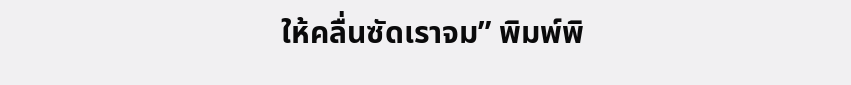ให้คลื่นซัดเราจม” พิมพ์พิ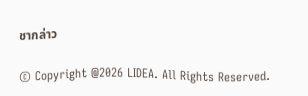ชากล่าว

© Copyright @2026 LIDEA. All Rights Reserved.